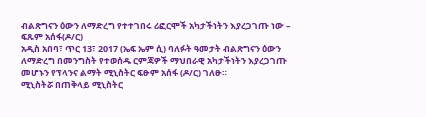ብልጽግናን ዕውን ለማድረግ የተተገበሩ ሪፎርሞች አካታችነትን እያረጋገጡ ነው – ፍጹም አሰፋ(ዶ/ር)
አዲስ አበባ፣ ጥር 13፣ 2017 (ኤፍ ኤም ሲ) ባለፉት ዓመታት ብልጽግናን ዕውን ለማድረግ በመንግስት የተወሰዱ ርምጃዎች ማህበራዊ አካታችነትን እያረጋገጡ መሆኑን የፕላንና ልማት ሚኒስትር ፍፁም አሰፋ (ዶ/ር) ገለፁ።
ሚኒስትሯ በጠቅላይ ሚኒስትር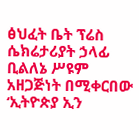ፅህፈት ቤት ፕሬስ ሴክሬታሪያት ኃላፊ ቢልለኔ ሥዩም አዘጋጅነት በሚቀርበው ‘ኢትዮጵያ ኢን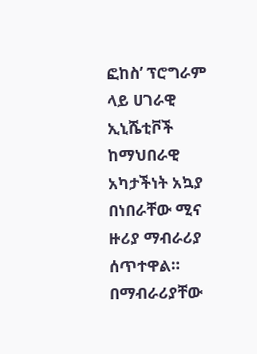ፎከስ’ ፕሮግራም ላይ ሀገራዊ ኢኒሼቲቮች ከማህበራዊ አካታችነት አኳያ በነበራቸው ሚና ዙሪያ ማብራሪያ ሰጥተዋል።
በማብራሪያቸው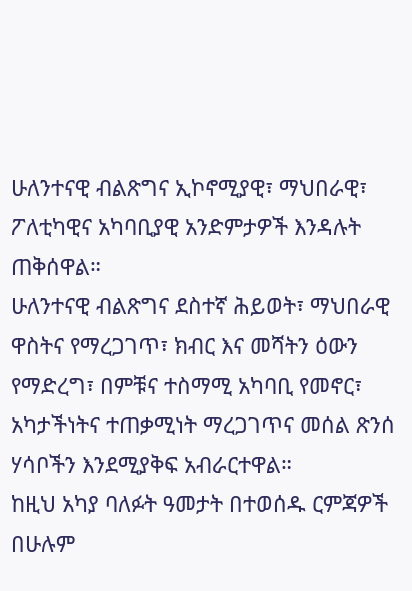ሁለንተናዊ ብልጽግና ኢኮኖሚያዊ፣ ማህበራዊ፣ ፖለቲካዊና አካባቢያዊ አንድምታዎች እንዳሉት ጠቅሰዋል።
ሁለንተናዊ ብልጽግና ደስተኛ ሕይወት፣ ማህበራዊ ዋስትና የማረጋገጥ፣ ክብር እና መሻትን ዕውን የማድረግ፣ በምቹና ተስማሚ አካባቢ የመኖር፣ አካታችነትና ተጠቃሚነት ማረጋገጥና መሰል ጽንሰ ሃሳቦችን እንደሚያቅፍ አብራርተዋል።
ከዚህ አካያ ባለፉት ዓመታት በተወሰዱ ርምጃዎች በሁሉም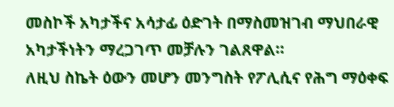መስኮች አካታችና አሳታፊ ዕድገት በማስመዝገብ ማህበራዊ አካታችነትን ማረጋገጥ መቻሉን ገልጸዋል።
ለዚህ ስኬት ዕውን መሆን መንግስት የፖሊሲና የሕግ ማዕቀፍ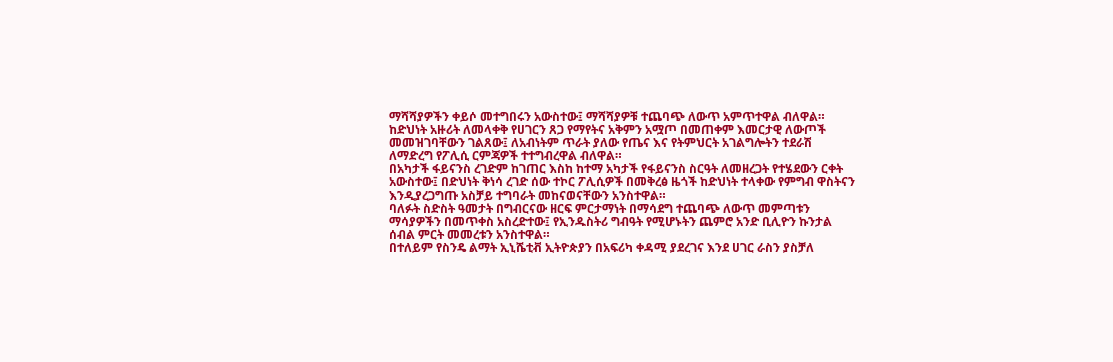ማሻሻያዎችን ቀይሶ መተግበሩን አውስተው፤ ማሻሻያዎቹ ተጨባጭ ለውጥ አምጥተዋል ብለዋል።
ከድህነት አዙሪት ለመላቀቅ የሀገርን ጸጋ የማየትና አቅምን አሟጦ በመጠቀም እመርታዊ ለውጦች መመዝገባቸውን ገልጸው፤ ለአብነትም ጥራት ያለው የጤና እና የትምህርት አገልግሎትን ተደራሽ ለማድረግ የፖሊሲ ርምጃዎች ተተግብረዋል ብለዋል።
በአካታች ፋይናንስ ረገድም ከገጠር እስከ ከተማ አካታች የፋይናንስ ስርዓት ለመዘረጋት የተሄደውን ርቀት አውስተው፤ በድህነት ቅነሳ ረገድ ሰው ተኮር ፖሊሲዎች በመቅረፅ ዜጎች ከድህነት ተላቀው የምግብ ዋስትናን እንዲያረጋግጡ አስቻይ ተግባራት መከናወናቸውን አንስተዋል።
ባለፉት ስድስት ዓመታት በግብርናው ዘርፍ ምርታማነት በማሳደግ ተጨባጭ ለውጥ መምጣቱን ማሳያዎችን በመጥቀስ አስረድተው፤ የኢንዱስትሪ ግብዓት የሚሆኑትን ጨምሮ አንድ ቢሊዮን ኩንታል ሰብል ምርት መመረቱን አንስተዋል።
በተለይም የስንዴ ልማት ኢኒሼቲቭ ኢትዮጵያን በአፍሪካ ቀዳሚ ያደረገና እንደ ሀገር ራስን ያስቻለ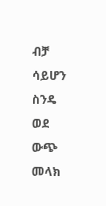ብቻ ሳይሆን ስንዴ ወደ ውጭ መላክ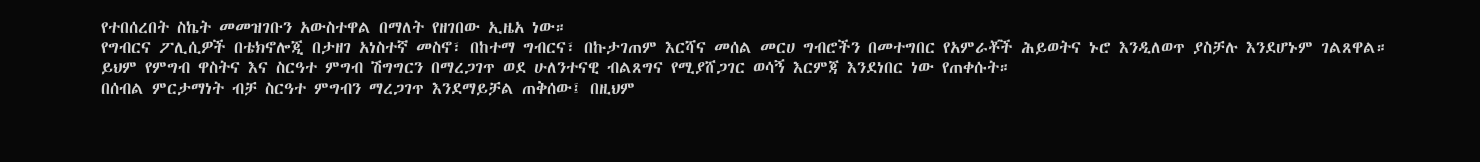የተበሰረበት ስኬት መመዝገቡን አውስተዋል በማለት የዘገበው ኢዜአ ነው።
የግብርና ፖሊሲዎች በቴክኖሎጂ በታዘገ አነስተኛ መስኖ፣ በከተማ ግብርና፣ በኩታገጠም እርሻና መሰል መርሀ ግብሮችን በመተግበር የአምራቾች ሕይወትና ኑሮ እንዲለወጥ ያስቻሉ እንደሆኑም ገልጸዋል።
ይህም የምግብ ዋስትና እና ስርዓተ ምግብ ሽግግርን በማረጋገጥ ወደ ሁለንተናዊ ብልጸግና የሚያሸጋገር ወሳኝ እርምጃ እንደነበር ነው የጠቀሱት።
በሰብል ምርታማነት ብቻ ስርዓተ ምግብን ማረጋገጥ እንደማይቻል ጠቅሰው፤ በዚህም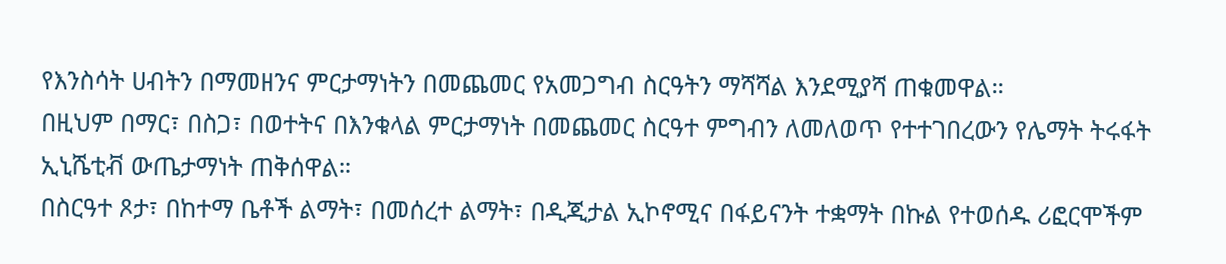የእንስሳት ሀብትን በማመዘንና ምርታማነትን በመጨመር የአመጋግብ ስርዓትን ማሻሻል እንደሚያሻ ጠቁመዋል።
በዚህም በማር፣ በስጋ፣ በወተትና በእንቁላል ምርታማነት በመጨመር ስርዓተ ምግብን ለመለወጥ የተተገበረውን የሌማት ትሩፋት ኢኒሼቲቭ ውጤታማነት ጠቅሰዋል።
በስርዓተ ጾታ፣ በከተማ ቤቶች ልማት፣ በመሰረተ ልማት፣ በዲጂታል ኢኮኖሚና በፋይናንት ተቋማት በኩል የተወሰዱ ሪፎርሞችም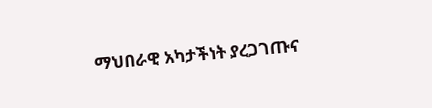ማህበራዊ አካታችነት ያረጋገጡና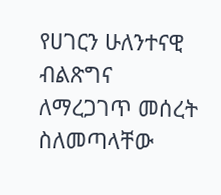የሀገርን ሁለንተናዊ ብልጽግና ለማረጋገጥ መሰረት ስለመጣላቸው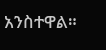አንስተዋል።